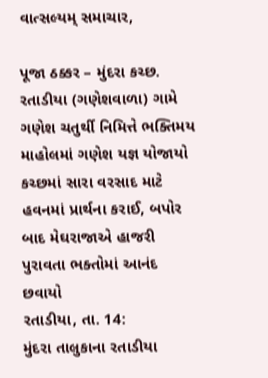વાત્સલ્યમ્ સમાચાર,

પૂજા ઠક્કર – મુંદરા કચ્છ.
રતાડીયા (ગણેશવાળા) ગામે ગણેશ ચતુર્થી નિમિત્તે ભક્તિમય માહોલમાં ગણેશ યજ્ઞ યોજાયો
કચ્છમાં સારા વરસાદ માટે હવનમાં પ્રાર્થના કરાઈ, બપોર બાદ મેઘરાજાએ હાજરી પુરાવતા ભક્તોમાં આનંદ છવાયો
રતાડીયા, તા. 14:
મુંદરા તાલુકાના રતાડીયા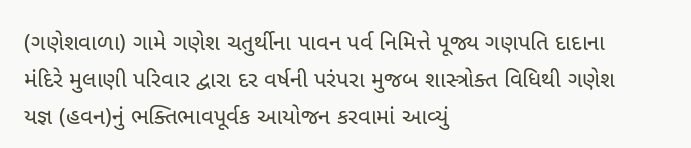(ગણેશવાળા) ગામે ગણેશ ચતુર્થીના પાવન પર્વ નિમિત્તે પૂજ્ય ગણપતિ દાદાના મંદિરે મુલાણી પરિવાર દ્વારા દર વર્ષની પરંપરા મુજબ શાસ્ત્રોક્ત વિધિથી ગણેશ યજ્ઞ (હવન)નું ભક્તિભાવપૂર્વક આયોજન કરવામાં આવ્યું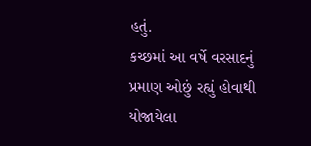હતું.
કચ્છમાં આ વર્ષે વરસાદનું પ્રમાણ ઓછું રહ્યું હોવાથી યોજાયેલા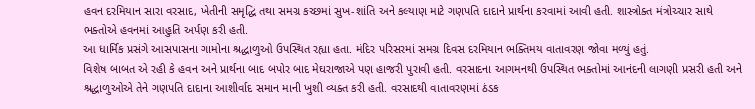હવન દરમિયાન સારા વરસાદ, ખેતીની સમૃદ્ધિ તથા સમગ્ર કચ્છમાં સુખ-શાંતિ અને કલ્યાણ માટે ગણપતિ દાદાને પ્રાર્થના કરવામાં આવી હતી. શાસ્ત્રોક્ત મંત્રોચ્ચાર સાથે ભક્તોએ હવનમાં આહુતિ અર્પણ કરી હતી.
આ ધાર્મિક પ્રસંગે આસપાસના ગામોના શ્રદ્ધાળુઓ ઉપસ્થિત રહ્યા હતા. મંદિર પરિસરમાં સમગ્ર દિવસ દરમિયાન ભક્તિમય વાતાવરણ જોવા મળ્યું હતું.
વિશેષ બાબત એ રહી કે હવન અને પ્રાર્થના બાદ બપોર બાદ મેઘરાજાએ પણ હાજરી પુરાવી હતી. વરસાદના આગમનથી ઉપસ્થિત ભક્તોમાં આનંદની લાગણી પ્રસરી હતી અને શ્રદ્ધાળુઓએ તેને ગણપતિ દાદાના આશીર્વાદ સમાન માની ખુશી વ્યક્ત કરી હતી. વરસાદથી વાતાવરણમાં ઠંડક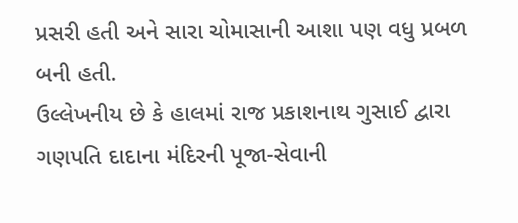પ્રસરી હતી અને સારા ચોમાસાની આશા પણ વધુ પ્રબળ બની હતી.
ઉલ્લેખનીય છે કે હાલમાં રાજ પ્રકાશનાથ ગુસાઈ દ્વારા ગણપતિ દાદાના મંદિરની પૂજા-સેવાની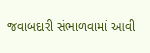જવાબદારી સંભાળવામાં આવી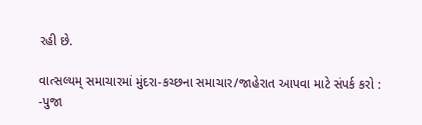રહી છે.

વાત્સલ્યમ્ સમાચારમાં મુંદરા-કચ્છના સમાચાર/જાહેરાત આપવા માટે સંપર્ક કરો :
-પુજા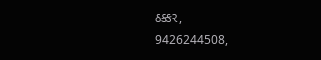ઠક્કર,
9426244508,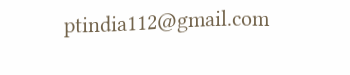ptindia112@gmail.com